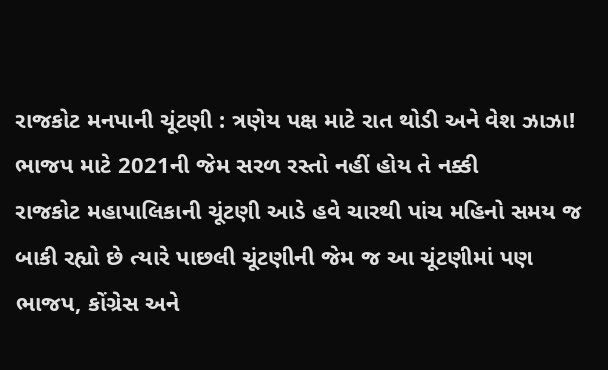રાજકોટ મનપાની ચૂંટણી : ત્રણેય પક્ષ માટે રાત થોડી અને વેશ ઝાઝા! ભાજપ માટે 2021ની જેમ સરળ રસ્તો નહીં હોય તે નક્કી
રાજકોટ મહાપાલિકાની ચૂંટણી આડે હવે ચારથી પાંચ મહિનો સમય જ બાકી રહ્યો છે ત્યારે પાછલી ચૂંટણીની જેમ જ આ ચૂંટણીમાં પણ ભાજપ, કોંગ્રેસ અને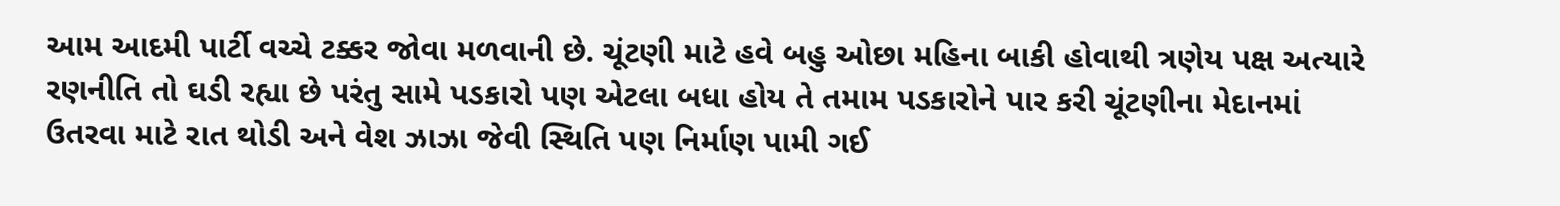આમ આદમી પાર્ટી વચ્ચે ટક્કર જોવા મળવાની છે. ચૂંટણી માટે હવે બહુ ઓછા મહિના બાકી હોવાથી ત્રણેય પક્ષ અત્યારે રણનીતિ તો ઘડી રહ્યા છે પરંતુ સામે પડકારો પણ એટલા બધા હોય તે તમામ પડકારોને પાર કરી ચૂંટણીના મેદાનમાં ઉતરવા માટે રાત થોડી અને વેશ ઝાઝા જેવી સ્થિતિ પણ નિર્માણ પામી ગઈ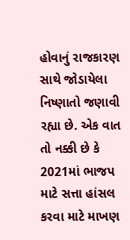હોવાનું રાજકારણ સાથે જોડાયેલા નિષ્ણાતો જણાવી રહ્યા છે. એક વાત તો નક્કી છે કે 2021માં ભાજપ માટે સત્તા હાંસલ કરવા માટે માખણ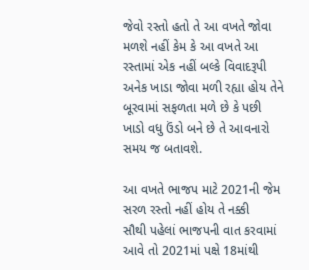જેવો રસ્તો હતો તે આ વખતે જોવા મળશે નહીં કેમ કે આ વખતે આ રસ્તામાં એક નહીં બલ્કે વિવાદરૂપી અનેક ખાડા જોવા મળી રહ્યા હોય તેને બૂરવામાં સફળતા મળે છે કે પછી ખાડો વધુ ઉંડો બને છે તે આવનારો સમય જ બતાવશે.

આ વખતે ભાજપ માટે 2021ની જેમ સરળ રસ્તો નહીં હોય તે નક્કી
સૌથી પહેલાં ભાજપની વાત કરવામાં આવે તો 2021માં પક્ષે 18માંથી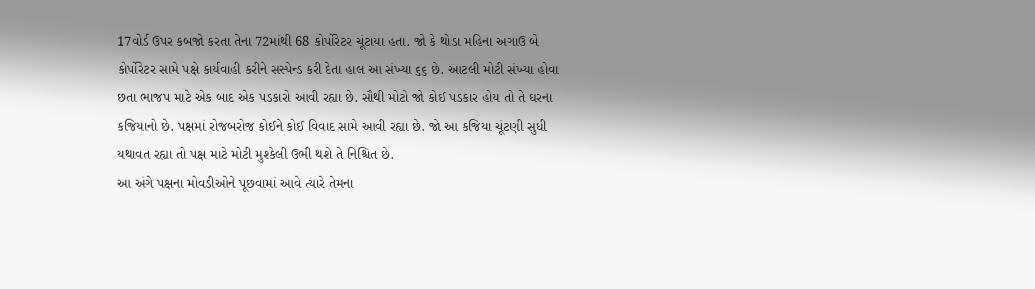17વોર્ડ ઉપર કબજો કરતા તેના 72માંથી 68 કોર્પોરેટર ચૂંટાયા હતા. જો કે થોડા મહિના અગાઉ બે કોર્પોરેટર સામે પક્ષે કાર્યવાહી કરીને સસ્પેન્ડ કરી દેતા હાલ આ સંખ્યા ૬૬ છે. આટલી મોટી સંખ્યા હોવા છતા ભાજપ માટે એક બાદ એક પડકારો આવી રહ્યા છે. સૌથી મોટો જો કોઈ પડકાર હોય તો તે ઘરના કજિયાનો છે. પક્ષમાં રોજબરોજ કોઈને કોઈ વિવાદ સામે આવી રહ્યા છે. જો આ કજિયા ચૂંટણી સુધી યથાવત રહ્યા તો પક્ષ માટે મોટી મુશ્કેલી ઉભી થશે તે નિશ્ચિત છે.
આ અંગે પક્ષના મોવડીઓને પૂછવામાં આવે ત્યારે તેમના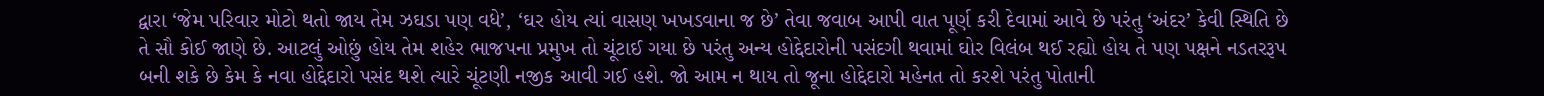દ્વારા ‘જેમ પરિવાર મોટો થતો જાય તેમ ઝઘડા પણ વધે’, ‘ઘર હોય ત્યાં વાસણ ખખડવાના જ છે’ તેવા જવાબ આપી વાત પૂર્ણ કરી દેવામાં આવે છે પરંતુ ‘અંદર’ કેવી સ્થિતિ છે તે સૌ કોઈ જાણે છે. આટલું ઓછું હોય તેમ શહેર ભાજપના પ્રમુખ તો ચૂંટાઈ ગયા છે પરંતુ અન્ય હોદ્દેદારોની પસંદગી થવામાં ઘોર વિલંબ થઈ રહ્યો હોય તે પણ પક્ષને નડતરરૂપ બની શકે છે કેમ કે નવા હોદ્દેદારો પસંદ થશે ત્યારે ચૂંટણી નજીક આવી ગઈ હશે. જો આમ ન થાય તો જૂના હોદ્દેદારો મહેનત તો કરશે પરંતુ પોતાની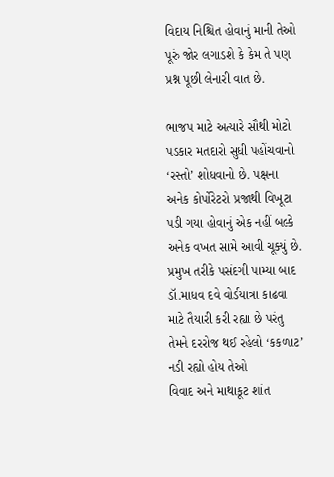વિદાય નિશ્ચિત હોવાનું માની તેઓ પૂરું જોર લગાડશે કે કેમ તે પણ પ્રશ્ન પૂછી લેનારી વાત છે.

ભાજપ માટે અત્યારે સૌથી મોટો પડકાર મતદારો સુધી પહોંચવાનો ‘રસ્તો’ શોધવાનો છે. પક્ષના અનેક કોર્પોરેટરો પ્રજાથી વિખૂટા પડી ગયા હોવાનું એક નહીં બલ્કે અનેક વખત સામે આવી ચૂક્યું છે. પ્રમુખ તરીકે પસંદગી પામ્યા બાદ ડૉ.માધવ દવે વોર્ડયાત્રા કાઢવા માટે તૈયારી કરી રહ્યા છે પરંતુ તેમને દરરોજ થઈ રહેલો ‘કકળાટ’ નડી રહ્યો હોય તેઓ
વિવાદ અને માથાકૂટ શાંત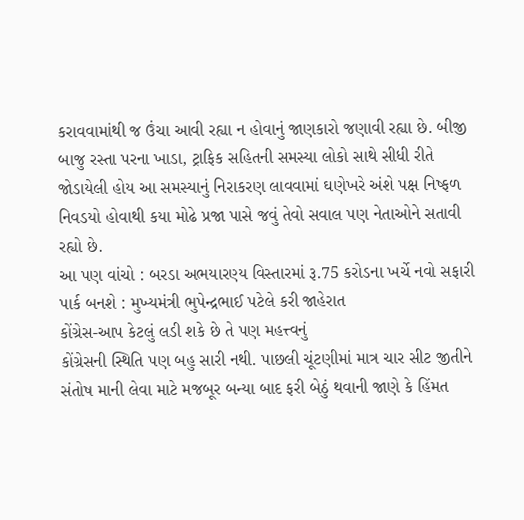કરાવવામાંથી જ ઉંચા આવી રહ્યા ન હોવાનું જાણકારો જણાવી રહ્યા છે. બીજી બાજુ રસ્તા પરના ખાડા, ટ્રાફિક સહિતની સમસ્યા લોકો સાથે સીધી રીતે જોડાયેલી હોય આ સમસ્યાનું નિરાકરણ લાવવામાં ઘણેખરે અંશે પક્ષ નિષ્ફળ નિવડયો હોવાથી કયા મોઢે પ્રજા પાસે જવું તેવો સવાલ પણ નેતાઓને સતાવી રહ્યો છે.
આ પણ વાંચો : બરડા અભયારણ્ય વિસ્તારમાં રૂ.75 કરોડના ખર્ચે નવો સફારી પાર્ક બનશે : મુખ્યમંત્રી ભુપેન્દ્રભાઈ પટેલે કરી જાહેરાત
કોંગ્રેસ-આપ કેટલું લડી શકે છે તે પણ મહત્ત્વનું
કોંગ્રેસની સ્થિતિ પણ બહુ સારી નથી. પાછલી ચૂંટણીમાં માત્ર ચાર સીટ જીતીને સંતોષ માની લેવા માટે મજબૂર બન્યા બાદ ફરી બેઠું થવાની જાણે કે હિંમત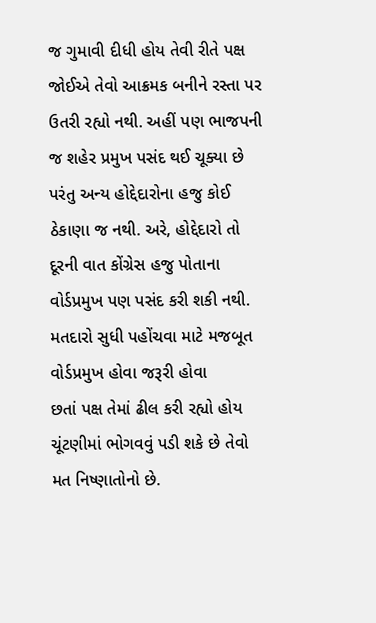જ ગુમાવી દીધી હોય તેવી રીતે પક્ષ જોઈએ તેવો આક્રમક બનીને રસ્તા પર ઉતરી રહ્યો નથી. અહીં પણ ભાજપની જ શહેર પ્રમુખ પસંદ થઈ ચૂક્યા છે પરંતુ અન્ય હોદ્દેદારોના હજુ કોઈ ઠેકાણા જ નથી. અરે, હોદ્દેદારો તો દૂરની વાત કોંગ્રેસ હજુ પોતાના વોર્ડપ્રમુખ પણ પસંદ કરી શકી નથી. મતદારો સુધી પહોંચવા માટે મજબૂત વોર્ડપ્રમુખ હોવા જરૂરી હોવા
છતાં પક્ષ તેમાં ઢીલ કરી રહ્યો હોય ચૂંટણીમાં ભોગવવું પડી શકે છે તેવો મત નિષ્ણાતોનો છે.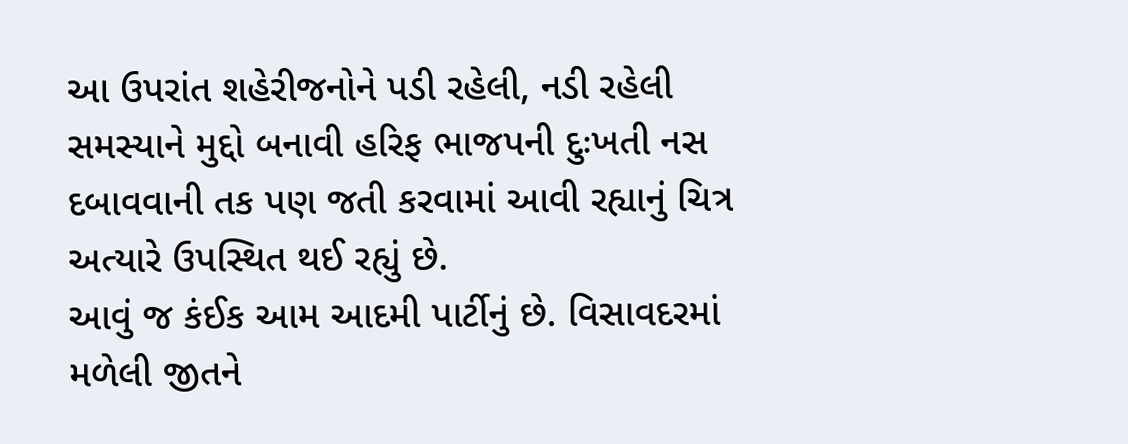આ ઉપરાંત શહેરીજનોને પડી રહેલી, નડી રહેલી સમસ્યાને મુદ્દો બનાવી હરિફ ભાજપની દુઃખતી નસ દબાવવાની તક પણ જતી કરવામાં આવી રહ્યાનું ચિત્ર અત્યારે ઉપસ્થિત થઈ રહ્યું છે.
આવું જ કંઈક આમ આદમી પાર્ટીનું છે. વિસાવદરમાં મળેલી જીતને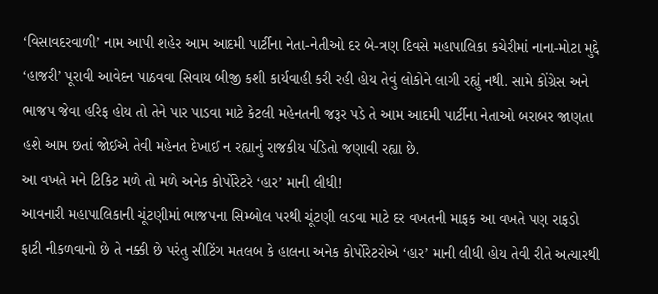‘વિસાવદરવાળી’ નામ આપી શહેર આમ આદમી પાર્ટીના નેતા-નેતીઓ દર બે-ત્રણ દિવસે મહાપાલિકા કચેરીમાં નાના-મોટા મુદ્દે ‘હાજરી’ પૂરાવી આવેદન પાઠવવા સિવાય બીજી કશી કાર્યવાહી કરી રહી હોય તેવું લોકોને લાગી રહ્યું નથી. સામે કોંગ્રેસ અને ભાજપ જેવા હરિફ હોય તો તેને પાર પાડવા માટે કેટલી મહેનતની જરૂર પડે તે આમ આદમી પાર્ટીના નેતાઓ બરાબર જાણતા હશે આમ છતાં જોઈએ તેવી મહેનત દેખાઈ ન રહ્યાનું રાજકીય પંડિતો જણાવી રહ્યા છે.
આ વખતે મને ટિકિટ મળે તો મળે અનેક કોર્પોરેટરે ‘હાર’ માની લીધી!
આવનારી મહાપાલિકાની ચૂંટણીમાં ભાજપના સિમ્બોલ પરથી ચૂંટણી લડવા માટે દર વખતની માફક આ વખતે પણ રાફડો ફાટી નીકળવાનો છે તે નક્કી છે પરંતુ સીટિંગ મતલબ કે હાલના અનેક કોર્પોરેટરોએ ‘હાર’ માની લીધી હોય તેવી રીતે અત્યારથી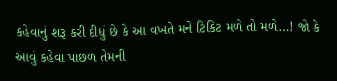કહેવાનું શરૂ કરી દીધું છે કે આ વખતે મને ટિકિટ મળે તો મળે…! જો કે આવું કહેવા પાછળ તેમની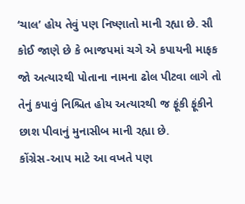‘ચાલ’ હોય તેવું પણ નિષ્ણાતો માની રહ્યા છે. સૌ કોઈ જાણે છે કે ભાજપમાં ચગે એ કપાયની માફક જો અત્યારથી પોતાના નામના ઢોલ પીટવા લાગે તો તેનું કપાવું નિશ્ચિત હોય અત્યારથી જ ફૂંકી ફૂંકીને છાશ પીવાનું મુનાસીબ માની રહ્યા છે.
કોંગ્રેસ-આપ માટે આ વખતે પણ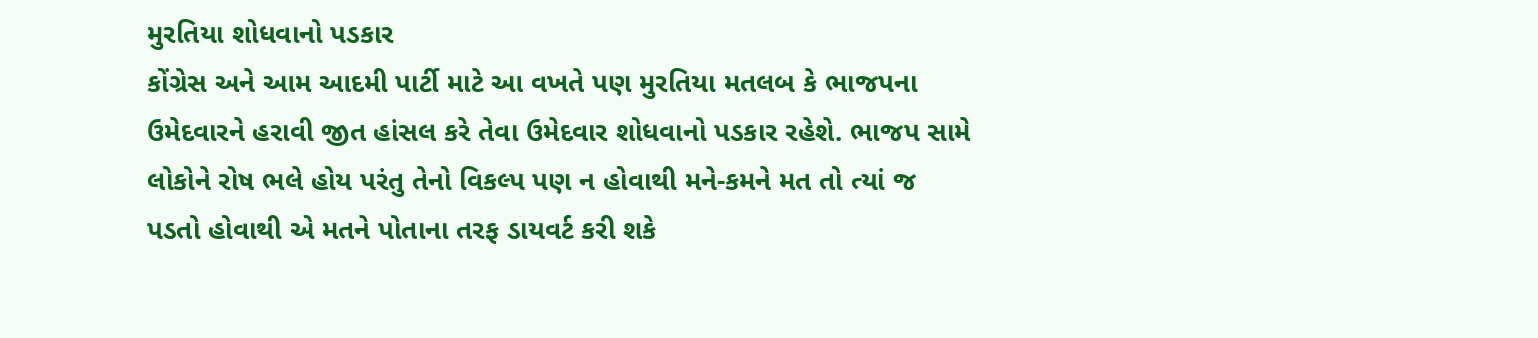મુરતિયા શોધવાનો પડકાર
કોંગ્રેસ અને આમ આદમી પાર્ટી માટે આ વખતે પણ મુરતિયા મતલબ કે ભાજપના ઉમેદવારને હરાવી જીત હાંસલ કરે તેવા ઉમેદવાર શોધવાનો પડકાર રહેશે. ભાજપ સામે લોકોને રોષ ભલે હોય પરંતુ તેનો વિકલ્પ પણ ન હોવાથી મને-કમને મત તો ત્યાં જ પડતો હોવાથી એ મતને પોતાના તરફ ડાયવર્ટ કરી શકે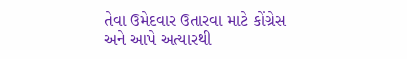તેવા ઉમેદવાર ઉતારવા માટે કોંગ્રેસ અને આપે અત્યારથી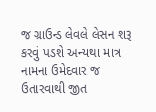જ ગ્રાઉન્ડ લેવલે લેસન શરૂ કરવું પડશે અન્યથા માત્ર નામના ઉમેદવાર જ ઉતારવાથી જીત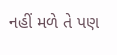નહીં મળે તે પણ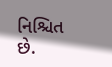નિશ્ચિત છે.